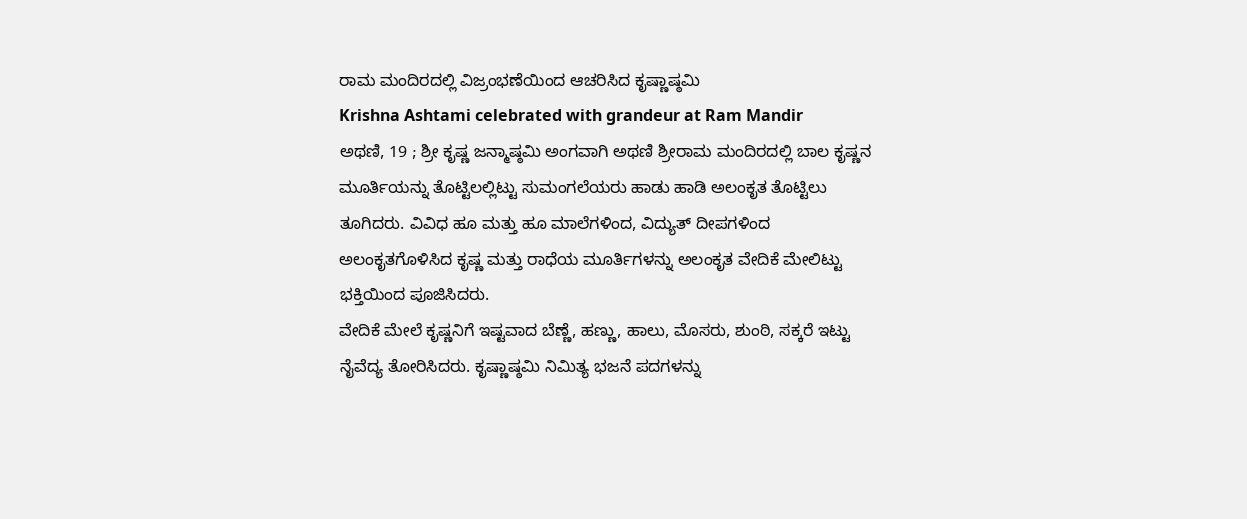ರಾಮ ಮಂದಿರದಲ್ಲಿ ವಿಜ್ರಂಭಣೆಯಿಂದ ಆಚರಿಸಿದ ಕೃಷ್ಣಾಷ್ಠಮಿ
Krishna Ashtami celebrated with grandeur at Ram Mandir
ಅಥಣಿ, 19 ; ಶ್ರೀ ಕೃಷ್ಣ ಜನ್ಮಾಷ್ಠಮಿ ಅಂಗವಾಗಿ ಅಥಣಿ ಶ್ರೀರಾಮ ಮಂದಿರದಲ್ಲಿ ಬಾಲ ಕೃಷ್ಣನ ಮೂರ್ತಿಯನ್ನು ತೊಟ್ಟಿಲಲ್ಲಿಟ್ಟು ಸುಮಂಗಲೆಯರು ಹಾಡು ಹಾಡಿ ಅಲಂಕೃತ ತೊಟ್ಟಿಲು ತೂಗಿದರು. ವಿವಿಧ ಹೂ ಮತ್ತು ಹೂ ಮಾಲೆಗಳಿಂದ, ವಿದ್ಯುತ್ ದೀಪಗಳಿಂದ ಅಲಂಕೃತಗೊಳಿಸಿದ ಕೃಷ್ಣ ಮತ್ತು ರಾಧೆಯ ಮೂರ್ತಿಗಳನ್ನು ಅಲಂಕೃತ ವೇದಿಕೆ ಮೇಲಿಟ್ಟು ಭಕ್ತಿಯಿಂದ ಪೂಜಿಸಿದರು.
ವೇದಿಕೆ ಮೇಲೆ ಕೃಷ್ಣನಿಗೆ ಇಷ್ಟವಾದ ಬೆಣ್ಣೆ, ಹಣ್ಣು, ಹಾಲು, ಮೊಸರು, ಶುಂಠಿ, ಸಕ್ಕರೆ ಇಟ್ಟು ನೈವೆದ್ಯ ತೋರಿಸಿದರು. ಕೃಷ್ಣಾಷ್ಠಮಿ ನಿಮಿತ್ಯ ಭಜನೆ ಪದಗಳನ್ನು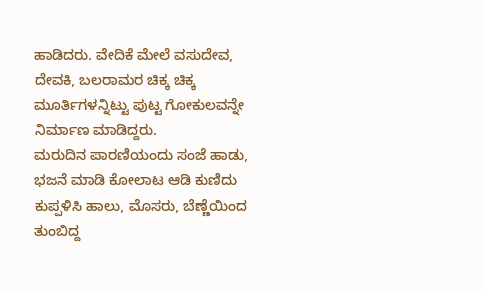ಹಾಡಿದರು. ವೇದಿಕೆ ಮೇಲೆ ವಸುದೇವ, ದೇವಕಿ, ಬಲರಾಮರ ಚಿಕ್ಕ ಚಿಕ್ಕ ಮೂರ್ತಿಗಳನ್ನಿಟ್ಟು ಪುಟ್ಟ ಗೋಕುಲವನ್ನೇ ನಿರ್ಮಾಣ ಮಾಡಿದ್ದರು.
ಮರುದಿನ ಪಾರಣಿಯಂದು ಸಂಜೆ ಹಾಡು, ಭಜನೆ ಮಾಡಿ ಕೋಲಾಟ ಆಡಿ ಕುಣಿದು ಕುಪ್ಪಳಿಸಿ ಹಾಲು, ಮೊಸರು, ಬೆಣ್ಣೆಯಿಂದ ತುಂಬಿದ್ದ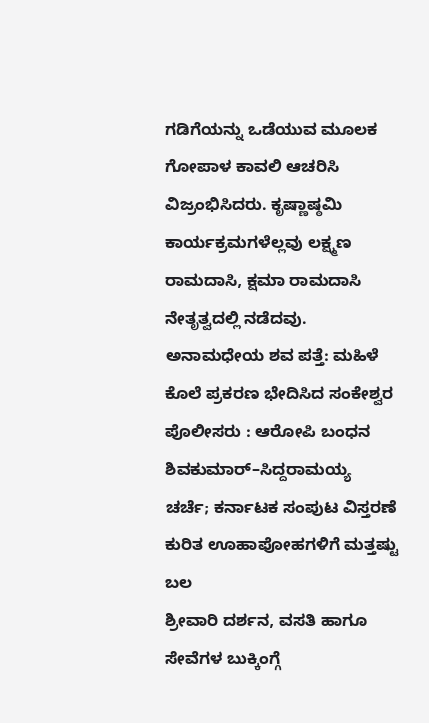ಗಡಿಗೆಯನ್ನು ಒಡೆಯುವ ಮೂಲಕ ಗೋಪಾಳ ಕಾವಲಿ ಆಚರಿಸಿ ವಿಜ್ರಂಭಿಸಿದರು. ಕೃಷ್ಣಾಷ್ಠಮಿ ಕಾರ್ಯಕ್ರಮಗಳೆಲ್ಲವು ಲಕ್ಷ್ಮಣ ರಾಮದಾಸಿ, ಕ್ಷಮಾ ರಾಮದಾಸಿ ನೇತೃತ್ವದಲ್ಲಿ ನಡೆದವು.
ಅನಾಮಧೇಯ ಶವ ಪತ್ತೆ: ಮಹಿಳೆ ಕೊಲೆ ಪ್ರಕರಣ ಭೇದಿಸಿದ ಸಂಕೇಶ್ವರ ಪೊಲೀಸರು : ಆರೋಪಿ ಬಂಧನ
ಶಿವಕುಮಾರ್–ಸಿದ್ದರಾಮಯ್ಯ ಚರ್ಚೆ; ಕರ್ನಾಟಕ ಸಂಪುಟ ವಿಸ್ತರಣೆ ಕುರಿತ ಊಹಾಪೋಹಗಳಿಗೆ ಮತ್ತಷ್ಟು ಬಲ
ಶ್ರೀವಾರಿ ದರ್ಶನ, ವಸತಿ ಹಾಗೂ ಸೇವೆಗಳ ಬುಕ್ಕಿಂಗ್ಗೆ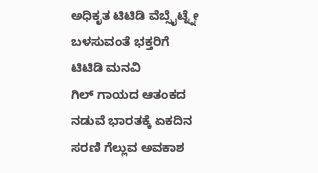ಅಧಿಕೃತ ಟಿಟಿಡಿ ವೆಬ್ಸೈಟ್ನ್ನೇ ಬಳಸುವಂತೆ ಭಕ್ತರಿಗೆ ಟಿಟಿಡಿ ಮನವಿ
ಗಿಲ್ ಗಾಯದ ಆತಂಕದ ನಡುವೆ ಭಾರತಕ್ಕೆ ಏಕದಿನ ಸರಣಿ ಗೆಲ್ಲುವ ಅವಕಾಶ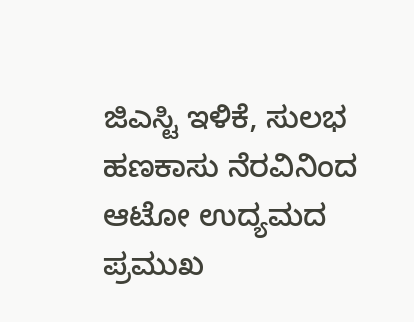ಜಿಎಸ್ಟಿ ಇಳಿಕೆ, ಸುಲಭ ಹಣಕಾಸು ನೆರವಿನಿಂದ ಆಟೋ ಉದ್ಯಮದ ಪ್ರಮುಖ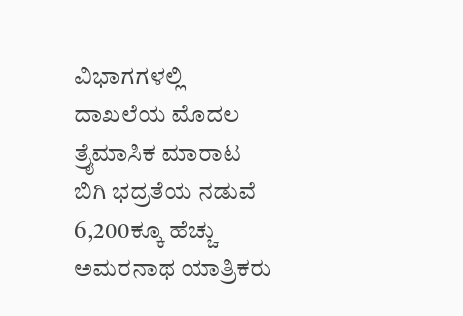ವಿಭಾಗಗಳಲ್ಲಿ ದಾಖಲೆಯ ಮೊದಲ ತ್ರೈಮಾಸಿಕ ಮಾರಾಟ
ಬಿಗಿ ಭದ್ರತೆಯ ನಡುವೆ 6,200ಕ್ಕೂ ಹೆಚ್ಚು ಅಮರನಾಥ ಯಾತ್ರಿಕರು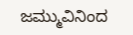ಜಮ್ಮುವಿನಿಂದ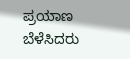ಪ್ರಯಾಣ ಬೆಳೆಸಿದರು